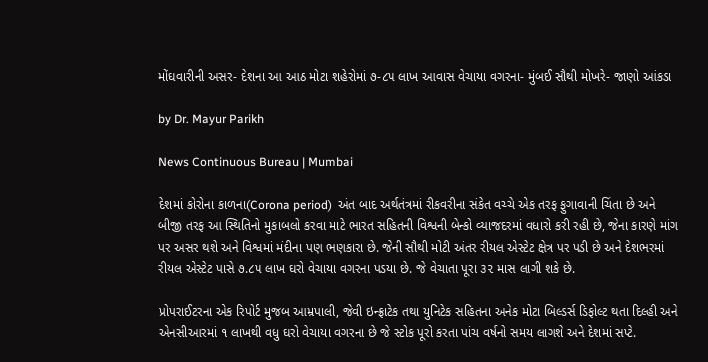મોંઘવારીની અસર- દેશના આ આઠ મોટા શહેરોમાં ૭-૮૫ લાખ આવાસ વેચાયા વગરના- મુંબઈ સૌથી મોખરે- જાણો આંકડા

by Dr. Mayur Parikh

News Continuous Bureau | Mumbai

દેશમાં કોરોના કાળના(Corona period)  અંત બાદ અર્થતંત્રમાં રીકવરીના સંકેત વચ્ચે એક તરફ ફુગાવાની ચિંતા છે અને બીજી તરફ આ સ્થિતિનો મુકાબલો કરવા માટે ભારત સહિતની વિશ્વની બેન્કો વ્યાજદરમાં વધારો કરી રહી છે, જેના કારણે માંગ પર અસર થશે અને વિશ્વમાં મંદીના પણ ભણકારા છે. જેની સૌથી મોટી અંતર રીયલ એસ્ટેટ ક્ષેત્ર પર પડી છે અને દેશભરમાં રીયલ એસ્ટેટ પાસે ૭.૮૫ લાખ ઘરો વેચાયા વગરના પડયા છે. જે વેચાતા પૂરા ૩૨ માસ લાગી શકે છે.

પ્રોપરાઈટરના એક રિપોર્ટ મુજબ આમ્રપાલી, જેવી ઇન્ફ્રાટેક તથા યુનિટેક સહિતના અનેક મોટા બિલ્ડર્સ ડિફોલ્ટ થતા દિલ્હી અને એનસીઆરમાં ૧ લાખથી વધુ ઘરો વેચાયા વગરના છે જે સ્ટોક પૂરો કરતા પાંચ વર્ષનો સમય લાગશે અને દેશમાં સપ્ટે.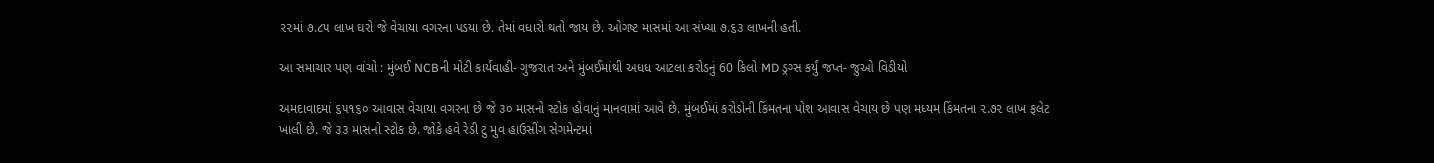૨૨માં ૭.૮૫ લાખ ઘરો જે વેચાયા વગરના પડયા છે. તેમાં વધારો થતો જાય છે. ઓગષ્ટ માસમાં આ સંખ્યા ૭.૬૩ લાખની હતી.

આ સમાચાર પણ વાંચો : મુંબઈ NCBની મોટી કાર્યવાહી- ગુજરાત અને મુંબઈમાંથી અધધ આટલા કરોડનું 60 કિલો MD ડ્રગ્સ કર્યું જપ્ત- જુઓ વિડીયો

અમદાવાદમાં ૬૫૧૬૦ આવાસ વેચાયા વગરના છે જે ૩૦ માસનો સ્ટોક હોવાનું માનવામાં આવે છે. મુંબઈમાં કરોડોની કિંમતના પોશ આવાસ વેચાય છે પણ મધ્યમ કિંમતના ૨.૭૨ લાખ ફલેટ ખાલી છે. જે ૩૩ માસનો સ્ટોક છે. જોકે હવે રેડી ટુ મુવ હાઉસીંગ સેગમેન્ટમાં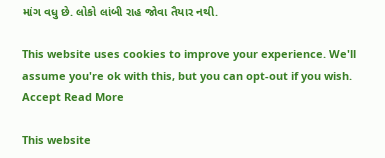માંગ વધુ છે. લોકો લાંબી રાહ જોવા તૈયાર નથી.

This website uses cookies to improve your experience. We'll assume you're ok with this, but you can opt-out if you wish. Accept Read More

This website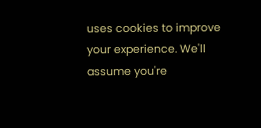uses cookies to improve your experience. We'll assume you're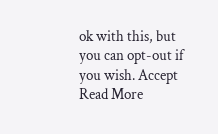ok with this, but you can opt-out if you wish. Accept Read More